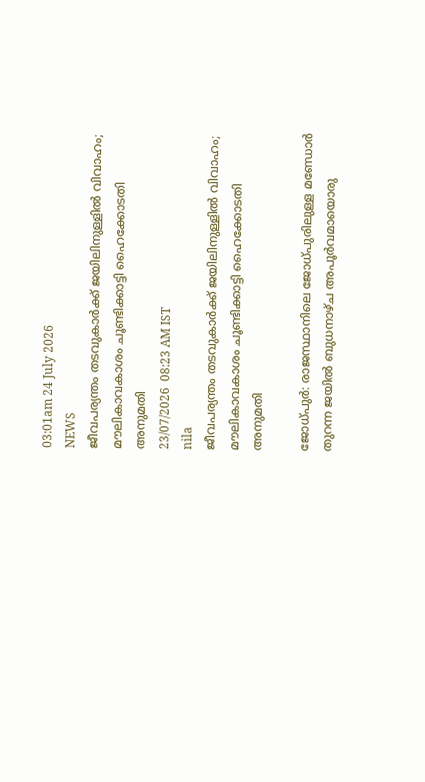03:01am 24 July 2026
NEWS
ജീവപര്യന്തം തടവുകാർക്ക് ജയിലിനുള്ളിൽ വിവാഹം; മൗലികാവകാശം ചൂണ്ടിക്കാട്ടി ഹൈക്കോടതി അനുമതി
23/07/2026  08:23 AM IST
nila
ജീവപര്യന്തം തടവുകാർക്ക് ജയിലിനുള്ളിൽ വിവാഹം; മൗലികാവകാശം ചൂണ്ടിക്കാട്ടി ഹൈക്കോടതി അനുമതി

ജോധ്പുർ: രാജസ്ഥാനിലെ ജോധ്പുരിലുള്ള മണ്ഡോർ തുറന്ന ജയിൽ ബുധനാഴ്ച അപൂർവമായൊരു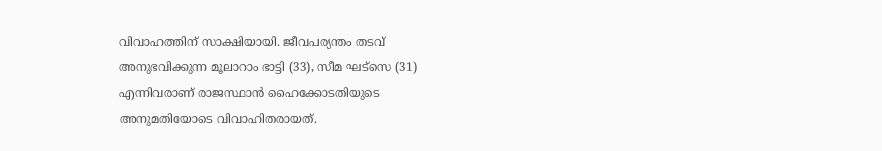വിവാഹത്തിന് സാക്ഷിയായി. ജീവപര്യന്തം തടവ് അനുഭവിക്കുന്ന മൂലാറാം ഭാട്ടി (33), സീമ ഘട്സെ (31) എന്നിവരാണ് രാജസ്ഥാൻ ഹൈക്കോടതിയുടെ അനുമതിയോടെ വിവാഹിതരായത്.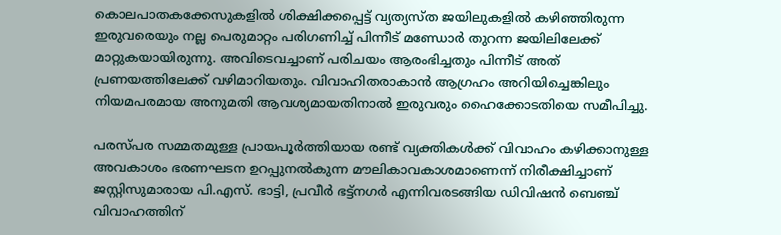കൊലപാതകക്കേസുകളിൽ ശിക്ഷിക്കപ്പെട്ട് വ്യത്യസ്ത ജയിലുകളിൽ കഴിഞ്ഞിരുന്ന ഇരുവരെയും നല്ല പെരുമാറ്റം പരിഗണിച്ച് പിന്നീട് മണ്ഡോർ തുറന്ന ജയിലിലേക്ക് മാറ്റുകയായിരുന്നു. അവിടെവച്ചാണ് പരിചയം ആരംഭിച്ചതും പിന്നീട് അത് പ്രണയത്തിലേക്ക് വഴിമാറിയതും. വിവാഹിതരാകാൻ ആഗ്രഹം അറിയിച്ചെങ്കിലും നിയമപരമായ അനുമതി ആവശ്യമായതിനാൽ ഇരുവരും ഹൈക്കോടതിയെ സമീപിച്ചു.

പരസ്പര സമ്മതമുള്ള പ്രായപൂർത്തിയായ രണ്ട് വ്യക്തികൾക്ക് വിവാഹം കഴിക്കാനുള്ള അവകാശം ഭരണഘടന ഉറപ്പുനൽകുന്ന മൗലികാവകാശമാണെന്ന് നിരീക്ഷിച്ചാണ് ജസ്റ്റിസുമാരായ പി.എസ്. ഭാട്ടി, പ്രവീർ ഭട്ട്നഗർ എന്നിവരടങ്ങിയ ഡിവിഷൻ ബെഞ്ച് വിവാഹത്തിന്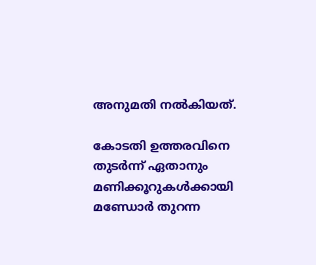അനുമതി നൽകിയത്.

കോടതി ഉത്തരവിനെ തുടർന്ന് ഏതാനും മണിക്കൂറുകൾക്കായി മണ്ഡോർ തുറന്ന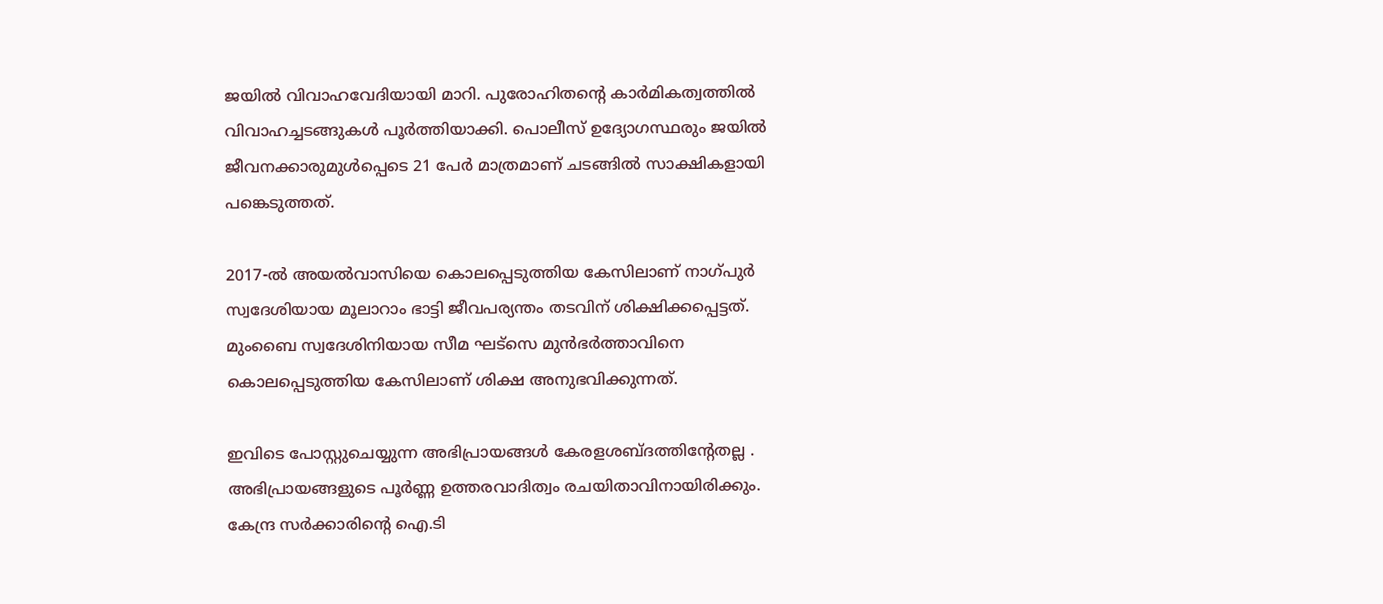ജയിൽ വിവാഹവേദിയായി മാറി. പുരോഹിതന്റെ കാർമികത്വത്തിൽ വിവാഹച്ചടങ്ങുകൾ പൂർത്തിയാക്കി. പൊലീസ് ഉദ്യോഗസ്ഥരും ജയിൽ ജീവനക്കാരുമുൾപ്പെടെ 21 പേർ മാത്രമാണ് ചടങ്ങിൽ സാക്ഷികളായി പങ്കെടുത്തത്.

2017-ൽ അയൽവാസിയെ കൊലപ്പെടുത്തിയ കേസിലാണ് നാഗ്പുർ സ്വദേശിയായ മൂലാറാം ഭാട്ടി ജീവപര്യന്തം തടവിന് ശിക്ഷിക്കപ്പെട്ടത്. മുംബൈ സ്വദേശിനിയായ സീമ ഘട്സെ മുൻഭർത്താവിനെ കൊലപ്പെടുത്തിയ കേസിലാണ് ശിക്ഷ അനുഭവിക്കുന്നത്.

ഇവിടെ പോസ്റ്റുചെയ്യുന്ന അഭിപ്രായങ്ങള്‍ കേരളശബ്‌ദത്തിന്റേതല്ല . അഭിപ്രായങ്ങളുടെ പൂര്‍ണ്ണ ഉത്തരവാദിത്വം രചയിതാവിനായിരിക്കും. കേന്ദ്ര സർക്കാരിന്റെ ഐ.ടി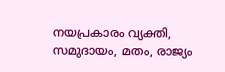നയപ്രകാരം വ്യക്തി, സമുദായം, മതം, രാജ്യം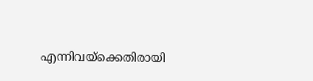എന്നിവയ്ക്കെതിരായി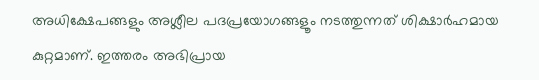അധിക്ഷേപങ്ങളും അശ്ലീല പദപ്രയോഗങ്ങളൂം നടത്തുന്നത് ശിക്ഷാര്‍ഹമായ കുറ്റമാണ്. ഇത്തരം അഭിപ്രായ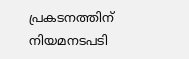പ്രകടനത്തിന് നിയമനടപടി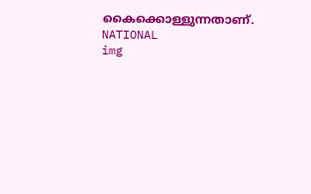കൈക്കൊള്ളുന്നതാണ്.
NATIONAL
img